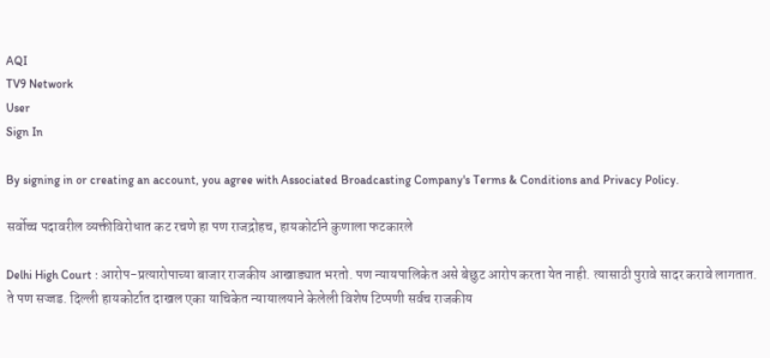AQI
TV9 Network
User
Sign In

By signing in or creating an account, you agree with Associated Broadcasting Company's Terms & Conditions and Privacy Policy.

सर्वोच्च पदावरील व्यक्तीविरोधात कट रचणे हा पण राजद्रोहच, हायकोर्टाने कुणाला फटकारले

Delhi High Court : आरोप-प्रत्यारोपाच्या बाजार राजकीय आखाड्यात भरतो. पण न्यायपालिकेत असे बेछुट आरोप करता येत नाही. त्यासाठी पुरावे सादर करावे लागतात. ते पण सज्जड. दिल्ली हायकोर्टात दाखल एका याचिकेत न्यायालयाने केलेली विशेष टिप्पणी सर्वच राजकीय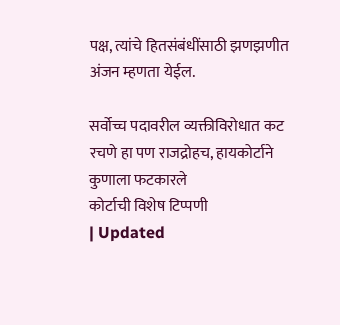पक्ष, त्यांचे हितसंबंधींसाठी झणझणीत अंजन म्हणता येईल.

सर्वोच्च पदावरील व्यक्तीविरोधात कट रचणे हा पण राजद्रोहच, हायकोर्टाने कुणाला फटकारले
कोर्टाची विशेष टिप्पणी
| Updated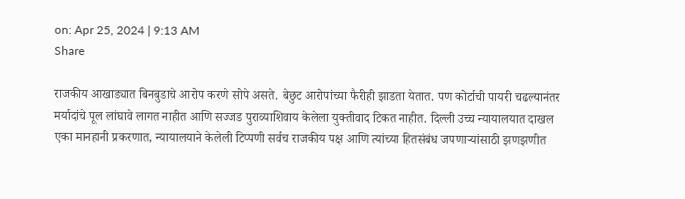on: Apr 25, 2024 | 9:13 AM
Share

राजकीय आखाड्यात बिनबुडाचे आरोप करणे सोपे असते. बेछुट आरोपांच्या फैरीही झाडता येतात. पण कोर्टाची पायरी चढल्यानंतर मर्यादांचे पूल लांघावे लागत नाहीत आणि सज्जड पुराव्याशिवाय केलेला युक्तीवाद टिकत नाहीत. दिल्ली उच्च न्यायालयात दाखल एका मानहानी प्रकरणात, न्यायालयाने केलेली टिप्पणी सर्वच राजकीय पक्ष आणि त्यांच्या हितसंबंध जपणाऱ्यांसाठी झणझणीत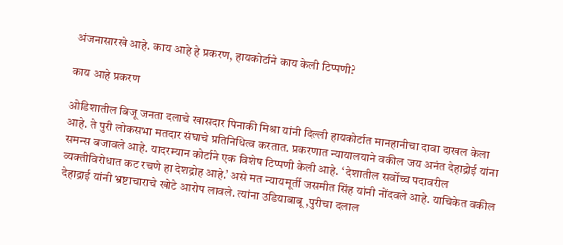अंजनासारखे आहे. काय आहे हे प्रकरण, हायकोर्टाने काय केली टिप्पणी?

काय आहे प्रकरण

ओडिशातील बिजू जनता दलाचे खासदार पिनाकी मिश्रा यांनी दिल्ली हायकोर्टात मानहानीचा दावा दाखल केला आहे. ते पुरी लोकसभा मतदार संघाचे प्रतिनिधित्व करतात. प्रकरणात न्यायालयाने वकील जय अनंत देहाद्रोई यांना समन्स बजावले आहे. यादरम्यान कोर्टाने एक विशेष टिप्पणी केली आहे. ‘ देशातील सर्वोच्च पदावरील व्यक्तीविरोधात कट रचणे हा देशद्रोह आहे.’ असे मत न्यायमूर्ती जसमीत सिंह यांनी नोंदवले आहे. याचिकेत वकील देहाद्राई यांनी भ्रष्टाचाराचे खोटे आरोप लावले. त्यांना उडियाबाबू ,पुरीचा दलाल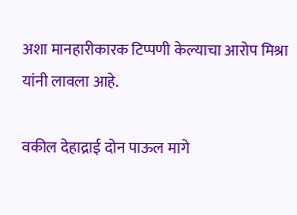अशा मानहारीकारक टिप्पणी केल्याचा आरोप मिश्रा यांनी लावला आहे.

वकील देहाद्राई दोन पाऊल मागे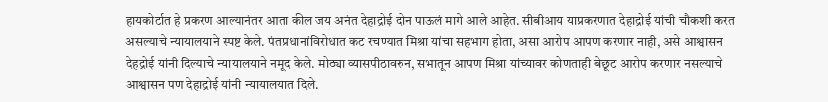हायकोर्टात हे प्रकरण आल्यानंतर आता कील जय अनंत देहाद्रोई दोन पाऊलं मागे आले आहेत. सीबीआय याप्रकरणात देहाद्रोई यांची चौकशी करत असल्याचे न्यायालयाने स्पष्ट केले. पंतप्रधानांविरोधात कट रचण्यात मिश्रा यांचा सहभाग होता, असा आरोप आपण करणार नाही, असे आश्वासन देहद्रोई यांनी दिल्याचे न्यायालयाने नमूद केले. मोठ्या व्यासपीठावरुन, सभातून आपण मिश्रा यांच्यावर कोणताही बेछूट आरोप करणार नसल्याचे आश्वासन पण देहाद्रोई यांनी न्यायालयात दिले.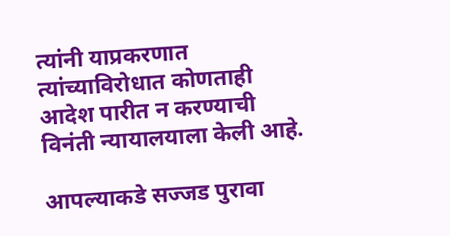त्यांनी याप्रकरणात त्यांच्याविरोधात कोणताही आदेश पारीत न करण्याची विनंती न्यायालयाला केली आहे.

आपल्याकडे सज्जड पुरावा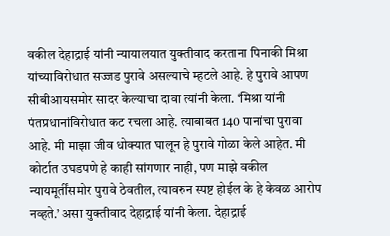वकील देहाद्राई यांनी न्यायालयात युक्तीवाद करताना पिनाकी मिश्रा यांच्याविरोधात सज्जड पुरावे असल्याचे म्हटले आहे. हे पुरावे आपण सीबीआयसमोर सादर केल्याचा दावा त्यांनी केला. ‘मिश्रा यांनी पंतप्रधानांविरोधात कट रचला आहे. त्याबाबत 140 पानांचा पुरावा आहे. मी माझा जीव धोक्यात घालून हे पुरावे गोळा केले आहेत. मी कोर्टात उघडपणे हे काही सांगणार नाही, पण माझे वकील न्यायमूर्तींसमोर पुरावे ठेवतील, त्यावरुन स्पष्ट होईल के हे केवळ आरोप नव्हते.’ असा युक्तीवाद देहाद्राई यांनी केला. देहाद्राई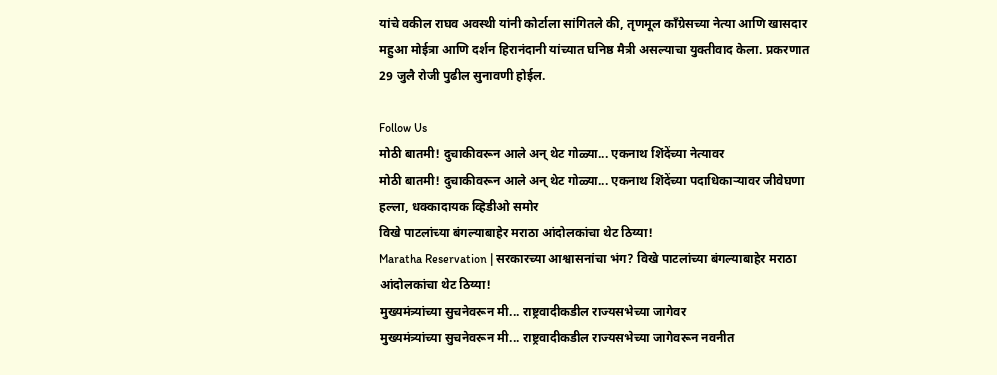यांचे वकील राघव अवस्थी यांनी कोर्टाला सांगितले की, तृणमूल काँग्रेसच्या नेत्या आणि खासदार महुआ मोईत्रा आणि दर्शन हिरानंदानी यांच्यात घनिष्ठ मैत्री असल्याचा युक्तीवाद केला. प्रकरणात 29 जुलै रोजी पुढील सुनावणी होईल.

Follow Us
मोठी बातमी! दुचाकीवरून आले अन् थेट गोळ्या... एकनाथ शिंदेंच्या नेत्यावर
मोठी बातमी! दुचाकीवरून आले अन् थेट गोळ्या... एकनाथ शिंदेंच्या पदाधिकाऱ्यावर जीवेघणा हल्ला, धक्कादायक व्हिडीओ समोर
विखे पाटलांच्या बंगल्याबाहेर मराठा आंदोलकांचा थेट ठिय्या!
Maratha Reservation | सरकारच्या आश्वासनांचा भंग? विखे पाटलांच्या बंगल्याबाहेर मराठा आंदोलकांचा थेट ठिय्या!
मुख्यमंत्र्यांच्या सुचनेवरून मी... राष्ट्रवादीकडील राज्यसभेच्या जागेवर
मुख्यमंत्र्यांच्या सुचनेवरून मी... राष्ट्रवादीकडील राज्यसभेच्या जागेवरून नवनीत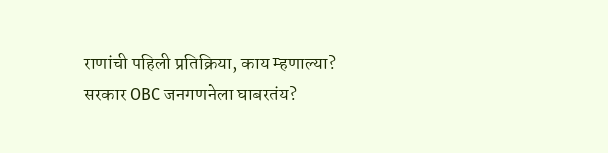राणांची पहिली प्रतिक्रिया, काय म्हणाल्या?
सरकार OBC जनगणनेला घाबरतंय?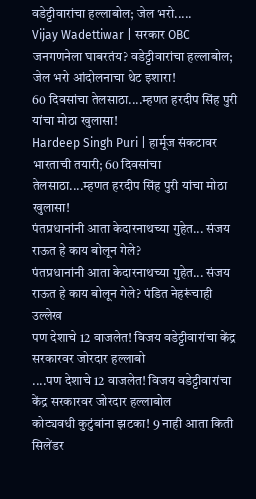वडेट्टीवारांचा हल्लाबोल; जेल भरो.....
Vijay Wadettiwar | सरकार OBC जनगणनेला घाबरतंय? वडेट्टीवारांचा हल्लाबोल; जेल भरो आंदोलनाचा थेट इशारा!
60 दिवसांचा तेलसाठा....म्हणत हरदीप सिंह पुरी यांचा मोठा खुलासा!
Hardeep Singh Puri | हार्मूज संकटावर भारताची तयारी; 60 दिवसांचा तेलसाठा....म्हणत हरदीप सिंह पुरी यांचा मोठा खुलासा!
पंतप्रधानांनी आता केदारनाथच्या गुहेत... संजय राऊत हे काय बोलून गेले?
पंतप्रधानांनी आता केदारनाथच्या गुहेत... संजय राऊत हे काय बोलून गेले? पंडित नेहरूंचाही उल्लेख
पण देशाचे 12 वाजलेत! विजय वडेट्टीवारांचा केंद्र सरकारवर जोरदार हल्लाबो
....पण देशाचे 12 वाजलेत! विजय वडेट्टीवारांचा केंद्र सरकारवर जोरदार हल्लाबोल
कोट्यवधी कुटुंबांना झटका! 9 नाही आता किती सिलेंडर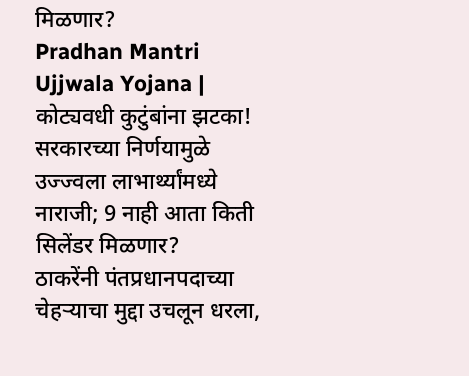मिळणार?
Pradhan Mantri Ujjwala Yojana | कोट्यवधी कुटुंबांना झटका! सरकारच्या निर्णयामुळे उज्ज्वला लाभार्थ्यांमध्ये नाराजी; 9 नाही आता किती सिलेंडर मिळणार?
ठाकरेंनी पंतप्रधानपदाच्या चेहऱ्याचा मुद्दा उचलून धरला,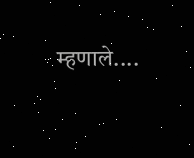म्हणाले....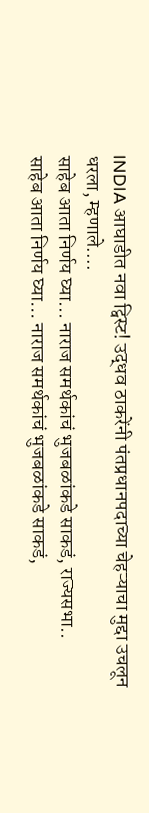INDIA आघाडीत नवा ट्विस्ट! उद्धव ठाकरेंनी पंतप्रधानपदाच्या चेहऱ्याचा मुद्दा उचलून धरला, म्हणाले....
साहेब आता निर्णय घ्या... नाराज समर्थकांचं भुजबळांकडे साकडं, राज्यसभा..
साहेब आता निर्णय घ्या... नाराज समर्थकांचं भुजबळांकडे साकडं,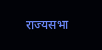राज्यसभा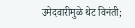उमेदवारीमुळे थेट विनंती;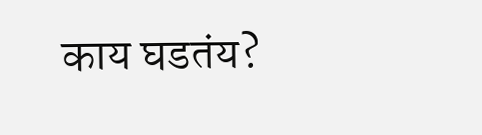काय घडतंय?